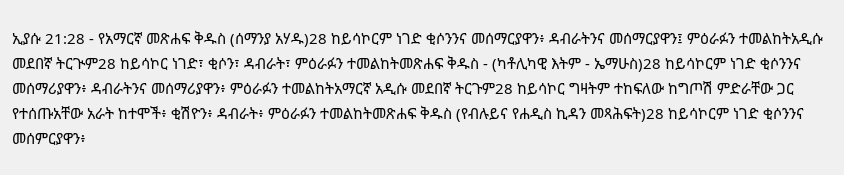ኢያሱ 21:28 - የአማርኛ መጽሐፍ ቅዱስ (ሰማንያ አሃዱ)28 ከይሳኮርም ነገድ ቂሶንንና መሰማርያዋን፥ ዳብራትንና መሰማርያዋን፤ ምዕራፉን ተመልከትአዲሱ መደበኛ ትርጒም28 ከይሳኮር ነገድ፣ ቂሶን፣ ዳብራት፣ ምዕራፉን ተመልከትመጽሐፍ ቅዱስ - (ካቶሊካዊ እትም - ኤማሁስ)28 ከይሳኮርም ነገድ ቂሶንንና መሰማሪያዋን፥ ዳብራትንና መሰማሪያዋን፥ ምዕራፉን ተመልከትአማርኛ አዲሱ መደበኛ ትርጉም28 ከይሳኮር ግዛትም ተከፍለው ከግጦሽ ምድራቸው ጋር የተሰጡአቸው አራት ከተሞች፥ ቂሽዮን፥ ዳብራት፥ ምዕራፉን ተመልከትመጽሐፍ ቅዱስ (የብሉይና የሐዲስ ኪዳን መጻሕፍት)28 ከይሳኮርም ነገድ ቂሶንንና መሰምርያዋን፥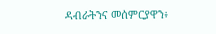ዳብራትንና መሰምርያዋን፥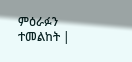ምዕራፉን ተመልከት |